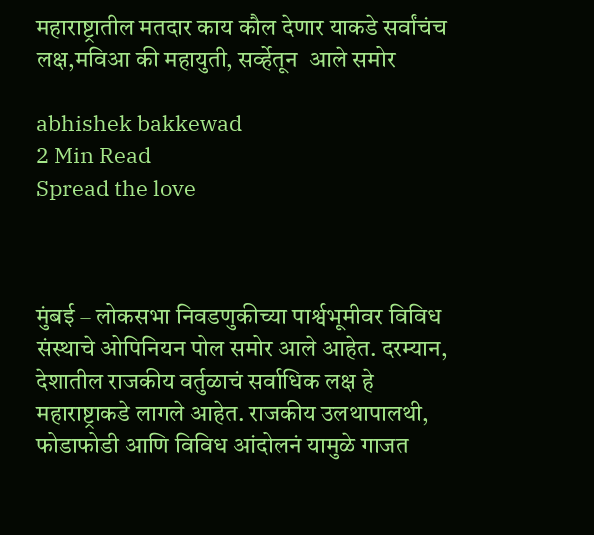महाराष्ट्रातील मतदार काय कौल देणार याकडे सर्वांचंच लक्ष,मविआ की महायुती, सर्व्हेतून  आले समोर

abhishek bakkewad
2 Min Read
Spread the love



मुंबई – लोकसभा निवडणुकीच्या पार्श्वभूमीवर विविध संस्थाचे ओपिनियन पोल समोर आले आहेत. दरम्यान, देशातील राजकीय वर्तुळाचं सर्वाधिक लक्ष हे महाराष्ट्राकडे लागले आहेत. राजकीय उलथापालथी, फोडाफोडी आणि विविध आंदोलनं यामुळे गाजत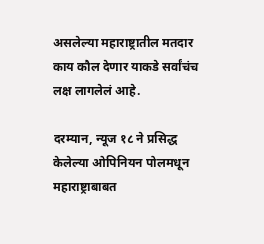असलेल्या महाराष्ट्रातील मतदार काय कौल देणार याकडे सर्वांचंच लक्ष लागलेलं आहे.

दरम्यान, न्यूज १८ ने प्रसिद्ध केलेल्या ओपिनियन पोलमधून महाराष्ट्राबाबत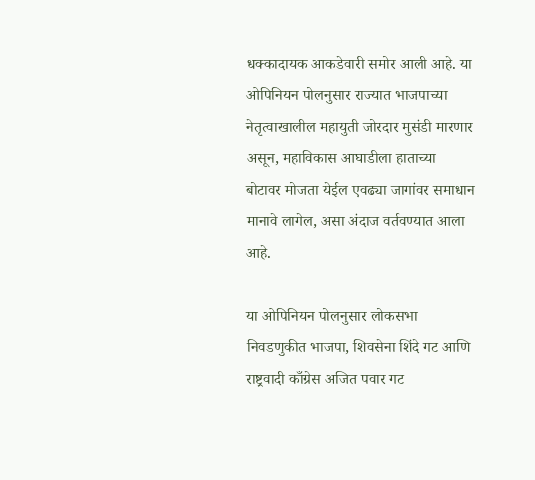धक्कादायक आकडेवारी समोर आली आहे. या ओपिनियन पोलनुसार राज्यात भाजपाच्या नेतृत्वाखालील महायुती जोरदार मुसंडी मारणार असून, महाविकास आघाडीला हाताच्या बोटावर मोजता येईल एवढ्या जागांवर समाधान मानावे लागेल, असा अंदाज वर्तवण्यात आला आहे.

या ओपिनियन पोलनुसार लोकसभा निवडणुकीत भाजपा, शिवसेना शिंदे गट आणि राष्ट्रवादी काँग्रेस अजित पवार गट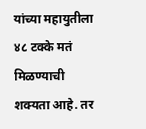यांच्या महायुतीला ४८ टक्के मतं मिळण्याची शक्यता आहे. तर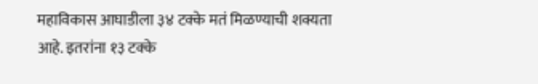महाविकास आघाडीला ३४ टक्के मतं मिळण्याची शक्यता आहे. इतरांना १३ टक्के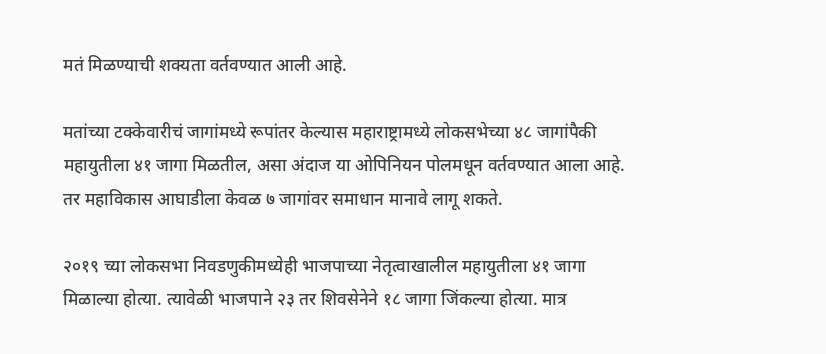मतं मिळण्याची शक्यता वर्तवण्यात आली आहे.

मतांच्या टक्केवारीचं जागांमध्ये रूपांतर केल्यास महाराष्ट्रामध्ये लोकसभेच्या ४८ जागांपैकी महायुतीला ४१ जागा मिळतील, असा अंदाज या ओपिनियन पोलमधून वर्तवण्यात आला आहे. तर महाविकास आघाडीला केवळ ७ जागांवर समाधान मानावे लागू शकते.

२०१९ च्या लोकसभा निवडणुकीमध्येही भाजपाच्या नेतृत्वाखालील महायुतीला ४१ जागा मिळाल्या होत्या. त्यावेळी भाजपाने २३ तर शिवसेनेने १८ जागा जिंकल्या होत्या. मात्र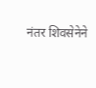नंतर शिवसेनेने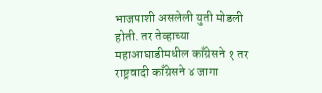भाजपाशी असलेली युती मोडली होती. तर तेव्हाच्या महाआघाडीमधील काँग्रेसने १ तर राष्ट्रवादी काँग्रेसने ४ जागा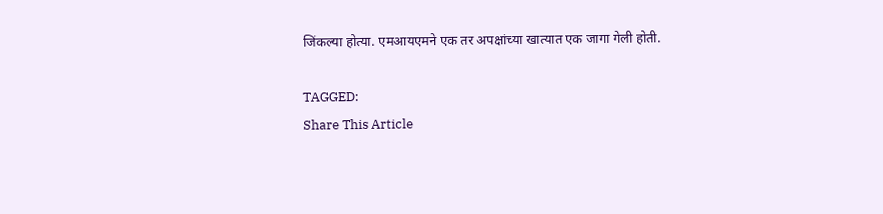जिंकल्या होत्या. एमआयएमने एक तर अपक्षांच्या खात्यात एक जागा गेली होती.

TAGGED:
Share This Article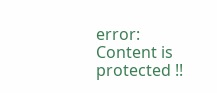error: Content is protected !!